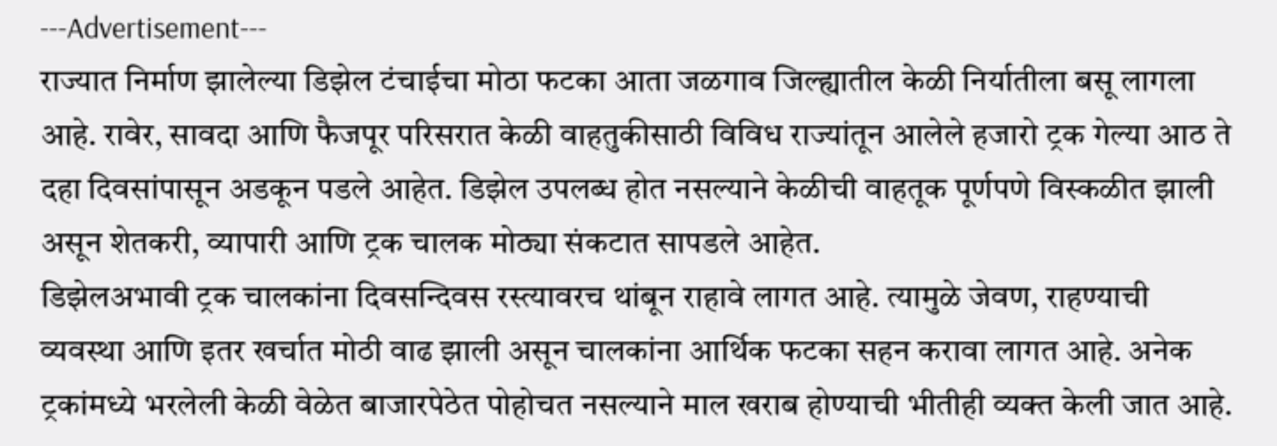---Advertisement---
राज्यात निर्माण झालेल्या डिझेल टंचाईचा मोठा फटका आता जळगाव जिल्ह्यातील केळी निर्यातीला बसू लागला आहे. रावेर, सावदा आणि फैजपूर परिसरात केळी वाहतुकीसाठी विविध राज्यांतून आलेले हजारो ट्रक गेल्या आठ ते दहा दिवसांपासून अडकून पडले आहेत. डिझेल उपलब्ध होत नसल्याने केळीची वाहतूक पूर्णपणे विस्कळीत झाली असून शेतकरी, व्यापारी आणि ट्रक चालक मोठ्या संकटात सापडले आहेत.
डिझेलअभावी ट्रक चालकांना दिवसन्दिवस रस्त्यावरच थांबून राहावे लागत आहे. त्यामुळे जेवण, राहण्याची व्यवस्था आणि इतर खर्चात मोठी वाढ झाली असून चालकांना आर्थिक फटका सहन करावा लागत आहे. अनेक ट्रकांमध्ये भरलेली केळी वेळेत बाजारपेठेत पोहोचत नसल्याने माल खराब होण्याची भीतीही व्यक्त केली जात आहे.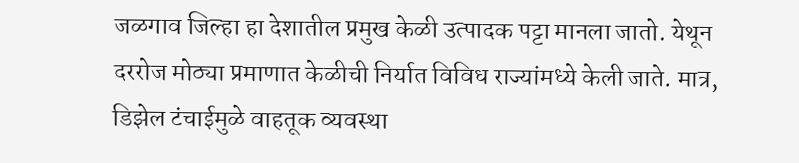जळगाव जिल्हा हा देशातील प्रमुख केळी उत्पादक पट्टा मानला जातो. येथून दररोज मोठ्या प्रमाणात केळीची निर्यात विविध राज्यांमध्ये केली जाते. मात्र, डिझेल टंचाईमुळे वाहतूक व्यवस्था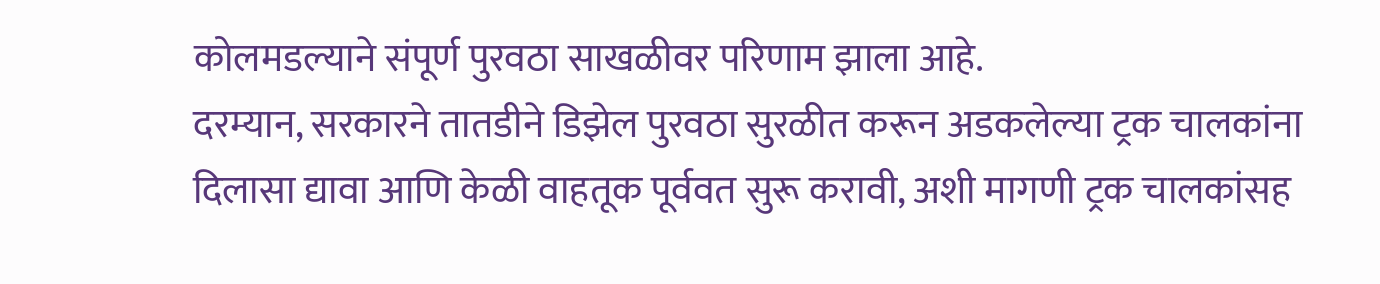कोलमडल्याने संपूर्ण पुरवठा साखळीवर परिणाम झाला आहे.
दरम्यान, सरकारने तातडीने डिझेल पुरवठा सुरळीत करून अडकलेल्या ट्रक चालकांना दिलासा द्यावा आणि केळी वाहतूक पूर्ववत सुरू करावी, अशी मागणी ट्रक चालकांसह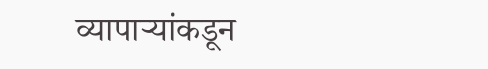व्यापाऱ्यांकडून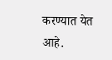करण्यात येत आहे.